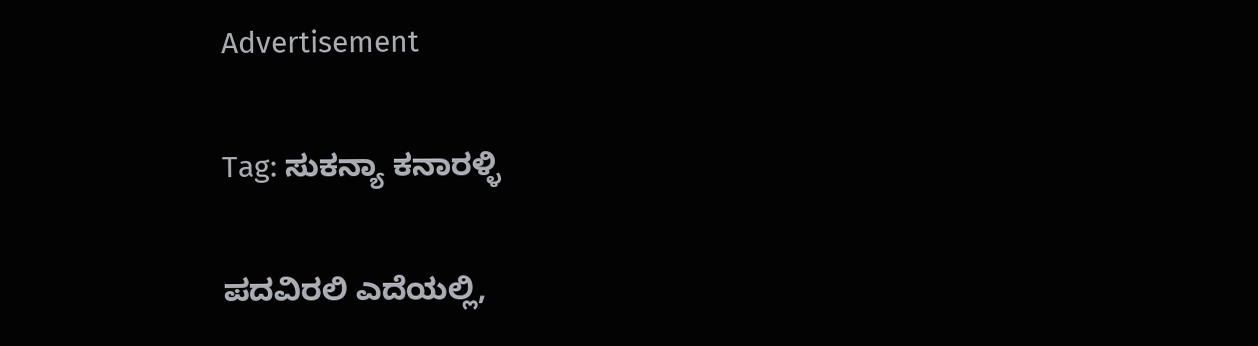Advertisement

Tag: ಸುಕನ್ಯಾ ಕನಾರಳ್ಳಿ

ಪದವಿರಲಿ ಎದೆಯಲ್ಲಿ,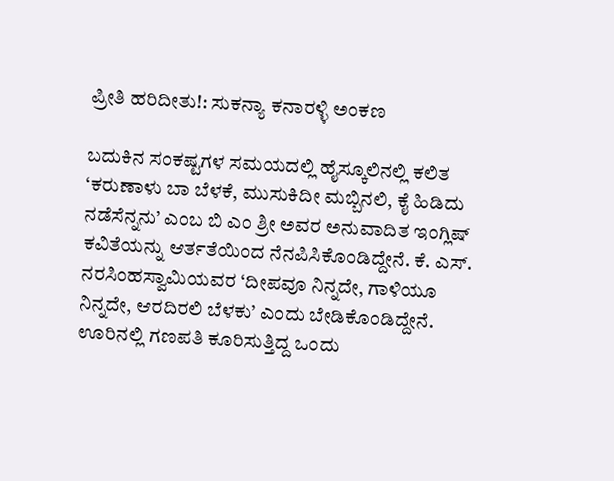ಪ್ರೀತಿ ಹರಿದೀತು!: ಸುಕನ್ಯಾ ಕನಾರಳ್ಳಿ ಅಂಕಣ

ಬದುಕಿನ ಸಂಕಷ್ಟಗಳ ಸಮಯದಲ್ಲಿ ಹೈಸ್ಕೂಲಿನಲ್ಲಿ ಕಲಿತ ‘ಕರುಣಾಳು ಬಾ ಬೆಳಕೆ, ಮುಸುಕಿದೀ ಮಬ್ಬಿನಲಿ, ಕೈ ಹಿಡಿದು ನಡೆಸೆನ್ನನು’ ಎಂಬ ಬಿ ಎಂ ಶ್ರೀ ಅವರ ಅನುವಾದಿತ ಇಂಗ್ಲಿಷ್ ಕವಿತೆಯನ್ನು ಆರ್ತತೆಯಿಂದ ನೆನಪಿಸಿಕೊಂಡಿದ್ದೇನೆ. ಕೆ. ಎಸ್. ನರಸಿಂಹಸ್ವಾಮಿಯವರ ‘ದೀಪವೂ ನಿನ್ನದೇ, ಗಾಳಿಯೂ ನಿನ್ನದೇ, ಆರದಿರಲಿ ಬೆಳಕು’ ಎಂದು ಬೇಡಿಕೊಂಡಿದ್ದೇನೆ. ಊರಿನಲ್ಲಿ ಗಣಪತಿ ಕೂರಿಸುತ್ತಿದ್ದ ಒಂದು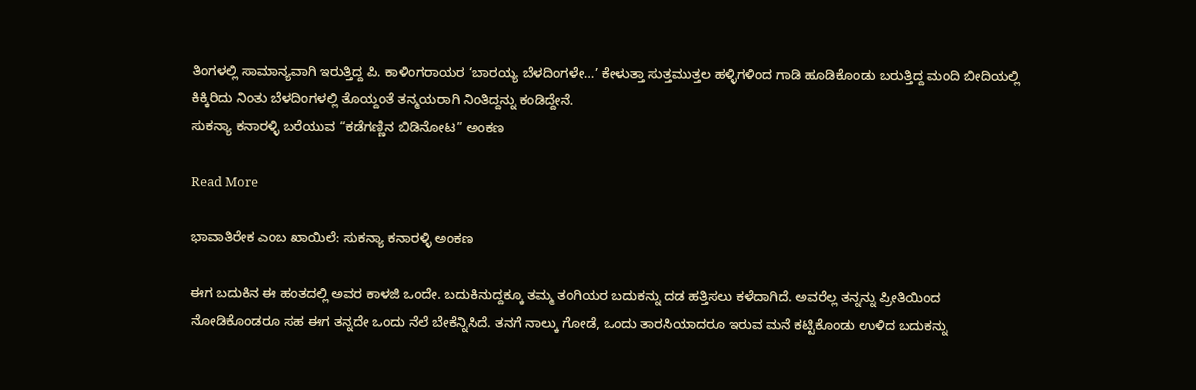ತಿಂಗಳಲ್ಲಿ ಸಾಮಾನ್ಯವಾಗಿ ಇರುತ್ತಿದ್ದ ಪಿ. ಕಾಳಿಂಗರಾಯರ ‘ಬಾರಯ್ಯ ಬೆಳದಿಂಗಳೇ…’ ಕೇಳುತ್ತಾ ಸುತ್ತಮುತ್ತಲ ಹಳ್ಳಿಗಳಿಂದ ಗಾಡಿ ಹೂಡಿಕೊಂಡು ಬರುತ್ತಿದ್ದ ಮಂದಿ ಬೀದಿಯಲ್ಲಿ ಕಿಕ್ಕಿರಿದು ನಿಂತು ಬೆಳದಿಂಗಳಲ್ಲಿ ತೊಯ್ದಂತೆ ತನ್ಮಯರಾಗಿ ನಿಂತಿದ್ದನ್ನು ಕಂಡಿದ್ದೇನೆ.
ಸುಕನ್ಯಾ ಕನಾರಳ್ಳಿ ಬರೆಯುವ “ಕಡೆಗಣ್ಣಿನ ಬಿಡಿನೋಟ” ಅಂಕಣ

Read More

ಭಾವಾತಿರೇಕ ಎಂಬ ಖಾಯಿಲೆ: ಸುಕನ್ಯಾ ಕನಾರಳ್ಳಿ ಅಂಕಣ

ಈಗ ಬದುಕಿನ ಈ ಹಂತದಲ್ಲಿ ಅವರ ಕಾಳಜಿ ಒಂದೇ. ಬದುಕಿನುದ್ದಕ್ಕೂ ತಮ್ಮ ತಂಗಿಯರ ಬದುಕನ್ನು ದಡ ಹತ್ತಿಸಲು ಕಳೆದಾಗಿದೆ. ಅವರೆಲ್ಲ ತನ್ನನ್ನು ಪ್ರೀತಿಯಿಂದ ನೋಡಿಕೊಂಡರೂ ಸಹ ಈಗ ತನ್ನದೇ ಒಂದು ನೆಲೆ ಬೇಕೆನ್ನಿಸಿದೆ. ತನಗೆ ನಾಲ್ಕು ಗೋಡೆ, ಒಂದು ತಾರಸಿಯಾದರೂ ಇರುವ ಮನೆ ಕಟ್ಟಿಕೊಂಡು ಉಳಿದ ಬದುಕನ್ನು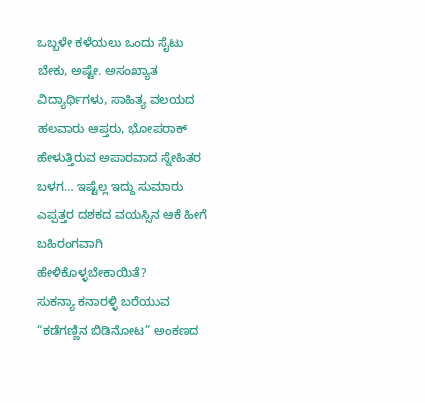ಒಬ್ಬಳೇ ಕಳೆಯಲು ಒಂದು ಸೈಟು ಬೇಕು, ಅಷ್ಟೇ. ಅಸಂಖ್ಯಾತ ವಿದ್ಯಾರ್ಥಿಗಳು, ಸಾಹಿತ್ಯ ವಲಯದ ಹಲವಾರು ಆಪ್ತರು, ಭೋಪರಾಕ್ ಹೇಳುತ್ತಿರುವ ಅಪಾರವಾದ ಸ್ನೇಹಿತರ ಬಳಗ… ಇಷ್ಟೆಲ್ಲ ಇದ್ದು ಸುಮಾರು ಎಪ್ಪತ್ತರ ದಶಕದ ವಯಸ್ಸಿನ ಆಕೆ ಹೀಗೆ ಬಹಿರಂಗವಾಗಿ ಹೇಳಿಕೊಳ್ಳಬೇಕಾಯಿತೆ?
ಸುಕನ್ಯಾ ಕನಾರಳ್ಳಿ ಬರೆಯುವ “ಕಡೆಗಣ್ಣಿನ ಬಿಡಿನೋಟ” ಅಂಕಣದ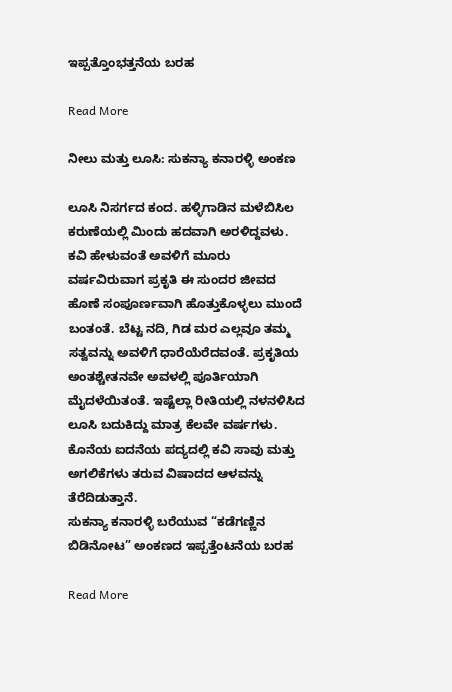ಇಪ್ಪತ್ತೊಂಭತ್ತನೆಯ ಬರಹ

Read More

ನೀಲು ಮತ್ತು ಲೂಸಿ: ಸುಕನ್ಯಾ ಕನಾರಳ್ಳಿ ಅಂಕಣ

ಲೂಸಿ ನಿಸರ್ಗದ ಕಂದ. ಹಳ್ಳಿಗಾಡಿನ ಮಳೆಬಿಸಿಲ ಕರುಣೆಯಲ್ಲಿ ಮಿಂದು ಹದವಾಗಿ ಅರಳಿದ್ದವಳು. ಕವಿ ಹೇಳುವಂತೆ ಅವಳಿಗೆ ಮೂರು ವರ್ಷವಿರುವಾಗ ಪ್ರಕೃತಿ ಈ ಸುಂದರ ಜೀವದ ಹೊಣೆ ಸಂಪೂರ್ಣವಾಗಿ ಹೊತ್ತುಕೊಳ್ಳಲು ಮುಂದೆ ಬಂತಂತೆ. ಬೆಟ್ಟ ನದಿ, ಗಿಡ ಮರ ಎಲ್ಲವೂ ತಮ್ಮ ಸತ್ವವನ್ನು ಅವಳಿಗೆ ಧಾರೆಯೆರೆದವಂತೆ. ಪ್ರಕೃತಿಯ ಅಂತಶ್ಚೇತನವೇ ಅವಳಲ್ಲಿ ಪೂರ್ತಿಯಾಗಿ ಮೈದಳೆಯಿತಂತೆ. ಇಷ್ಟೆಲ್ಲಾ ರೀತಿಯಲ್ಲಿ ನಳನಳಿಸಿದ ಲೂಸಿ ಬದುಕಿದ್ದು ಮಾತ್ರ ಕೆಲವೇ ವರ್ಷಗಳು. ಕೊನೆಯ ಐದನೆಯ ಪದ್ಯದಲ್ಲಿ ಕವಿ ಸಾವು ಮತ್ತು ಅಗಲಿಕೆಗಳು ತರುವ ವಿಷಾದದ ಆಳವನ್ನು ತೆರೆದಿಡುತ್ತಾನೆ.
ಸುಕನ್ಯಾ ಕನಾರಳ್ಳಿ ಬರೆಯುವ “ಕಡೆಗಣ್ಣಿನ ಬಿಡಿನೋಟ” ಅಂಕಣದ ಇಪ್ಪತ್ತೆಂಟನೆಯ ಬರಹ

Read More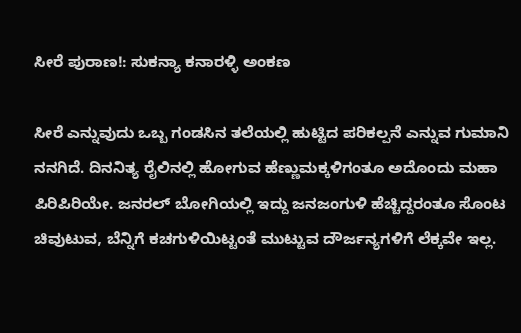ಸೀರೆ ಪುರಾಣ!: ಸುಕನ್ಯಾ ಕನಾರಳ್ಳಿ ಅಂಕಣ

ಸೀರೆ ಎನ್ನುವುದು ಒಬ್ಬ ಗಂಡಸಿನ ತಲೆಯಲ್ಲಿ ಹುಟ್ಟಿದ ಪರಿಕಲ್ಪನೆ ಎನ್ನುವ ಗುಮಾನಿ ನನಗಿದೆ. ದಿನನಿತ್ಯ ರೈಲಿನಲ್ಲಿ ಹೋಗುವ ಹೆಣ್ಣುಮಕ್ಕಳಿಗಂತೂ ಅದೊಂದು ಮಹಾ ಪಿರಿಪಿರಿಯೇ. ಜನರಲ್ ಬೋಗಿಯಲ್ಲಿ ಇದ್ದು ಜನಜಂಗುಳಿ ಹೆಚ್ಚಿದ್ದರಂತೂ ಸೊಂಟ ಚಿವುಟುವ, ಬೆನ್ನಿಗೆ ಕಚಗುಳಿಯಿಟ್ಟಂತೆ ಮುಟ್ಟುವ ದೌರ್ಜನ್ಯಗಳಿಗೆ ಲೆಕ್ಕವೇ ಇಲ್ಲ.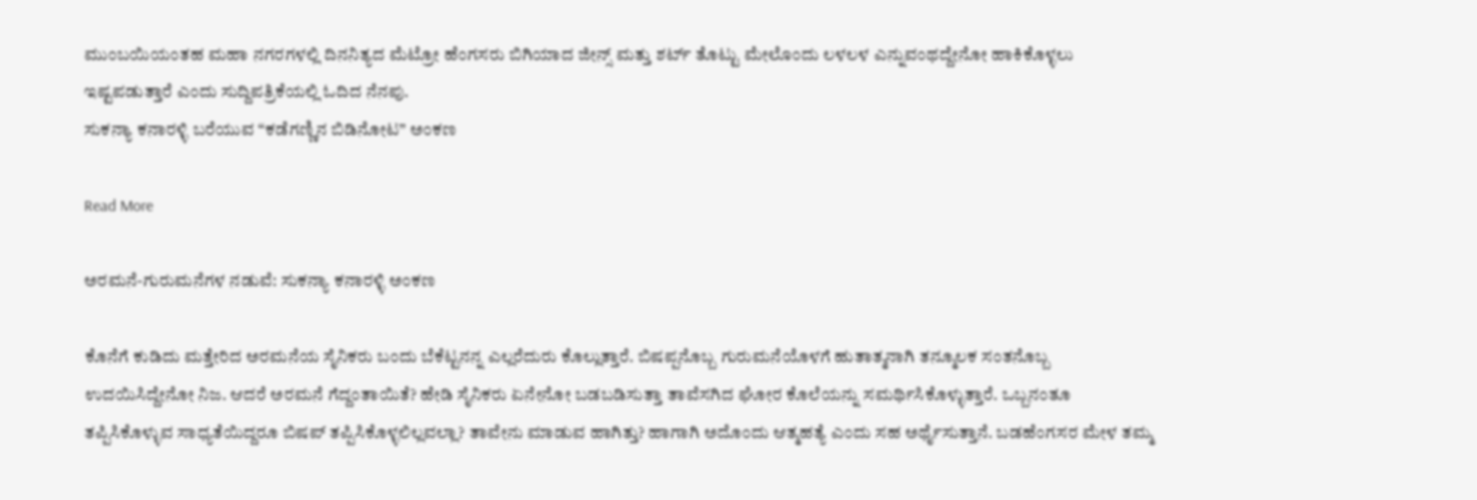ಮುಂಬಯಿಯಂತಹ ಮಹಾ ನಗರಗಳಲ್ಲಿ ದಿನನಿತ್ಯದ ಮೆಟ್ರೋ ಹೆಂಗಸರು ಬಿಗಿಯಾದ ಜೀನ್ಸ್ ಮತ್ತು ಶರ್ಟ್ ತೊಟ್ಟು ಮೇಲೊಂದು ಲಳಲಳ ಎನ್ನುವಂಥದ್ದೇನೋ ಹಾಕಿಕೊಳ್ಳಲು ಇಷ್ಟಪಡುತ್ತಾರೆ ಎಂದು ಸುದ್ದಿಪತ್ರಿಕೆಯಲ್ಲಿ ಓದಿದ ನೆನಪು.
ಸುಕನ್ಯಾ ಕನಾರಳ್ಳಿ ಬರೆಯುವ “ಕಡೆಗಣ್ಣಿನ ಬಿಡಿನೋಟ” ಅಂಕಣ

Read More

ಅರಮನೆ-ಗುರುಮನೆಗಳ ನಡುವೆ: ಸುಕನ್ಯಾ ಕನಾರಳ್ಳಿ ಅಂಕಣ

ಕೊನೆಗೆ ಕುಡಿದು ಮತ್ತೇರಿದ ಅರಮನೆಯ ಸೈನಿಕರು ಬಂದು ಬೆಕೆಟ್ಟನನ್ನ ಎಲ್ಲರೆದುರು ಕೊಲ್ಲುತ್ತಾರೆ. ಬಿಷಪ್ಪನೊಬ್ಬ ಗುರುಮನೆಯೊಳಗೆ ಹುತಾತ್ಮನಾಗಿ ತನ್ಮೂಲಕ ಸಂತನೊಬ್ಬ ಉದಯಿಸಿದ್ದೇನೋ ನಿಜ. ಆದರೆ ಅರಮನೆ ಗೆದ್ದಂತಾಯಿತೆ? ಹೇಡಿ ಸೈನಿಕರು ಏನೇನೋ ಬಡಬಡಿಸುತ್ತಾ ತಾವೆಸಗಿದ ಘೋರ ಕೊಲೆಯನ್ನು ಸಮರ್ಥಿಸಿಕೊಳ್ಳುತ್ತಾರೆ. ಒಬ್ಬನಂತೂ ತಪ್ಪಿಸಿಕೊಳ್ಳುವ ಸಾಧ್ಯತೆಯಿದ್ದರೂ ಬಿಷಪ್ ತಪ್ಪಿಸಿಕೊಳ್ಳಲಿಲ್ಲವಲ್ಲಾ? ತಾವೇನು ಮಾಡುವ ಹಾಗಿತ್ತು? ಹಾಗಾಗಿ ಅದೊಂದು ಆತ್ಮಹತ್ಯೆ ಎಂದು ಸಹ ಅರ್ಥೈಸುತ್ತಾನೆ. ಬಡಹೆಂಗಸರ ಮೇಳ ತಮ್ಮ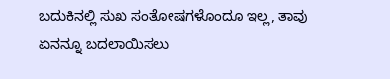ಬದುಕಿನಲ್ಲಿ ಸುಖ ಸಂತೋಷಗಳೊಂದೂ ಇಲ್ಲ, ತಾವು ಏನನ್ನೂ ಬದಲಾಯಿಸಲು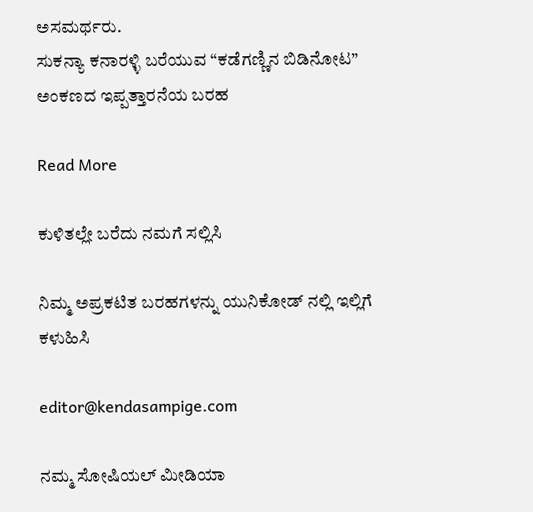ಅಸಮರ್ಥರು.
ಸುಕನ್ಯಾ ಕನಾರಳ್ಳಿ ಬರೆಯುವ “ಕಡೆಗಣ್ಣಿನ ಬಿಡಿನೋಟ” ಅಂಕಣದ ಇಪ್ಪತ್ತಾರನೆಯ ಬರಹ

Read More

ಕುಳಿತಲ್ಲೇ ಬರೆದು ನಮಗೆ ಸಲ್ಲಿಸಿ

ನಿಮ್ಮ ಅಪ್ರಕಟಿತ ಬರಹಗಳನ್ನು ಯುನಿಕೋಡ್ ನಲ್ಲಿ ಇಲ್ಲಿಗೆ ಕಳುಹಿಸಿ

editor@kendasampige.com

ನಮ್ಮ ಸೋಷಿಯಲ್‌ ಮೀಡಿಯಾ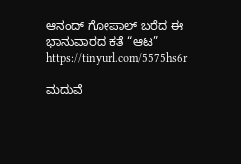ಆನಂದ್‌ ಗೋಪಾಲ್‌ ಬರೆದ ಈ ಭಾನುವಾರದ ಕತೆ “ಆಟ”
https://tinyurl.com/5575hs6r

ಮದುವೆ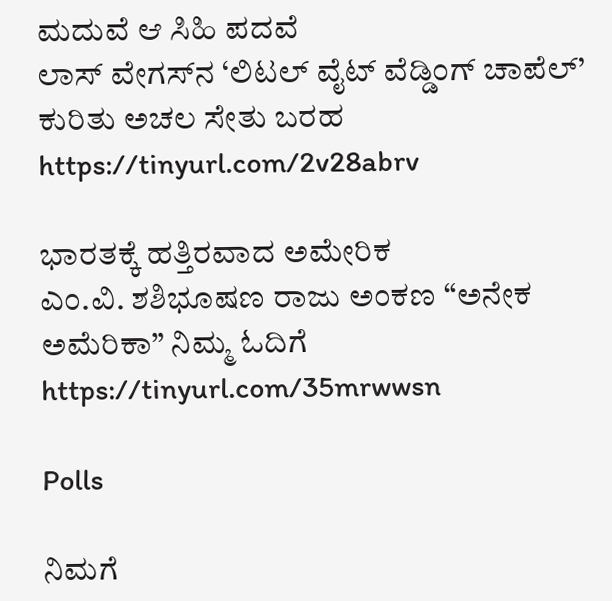ಮದುವೆ ಆ ಸಿಹಿ ಪದವೆ
ಲಾಸ್‌ ವೇಗಸ್‌ನ ‘ಲಿಟಲ್ ವೈಟ್ ವೆಡ್ಡಿಂಗ್ ಚಾಪೆಲ್’ ಕುರಿತು ಅಚಲ ಸೇತು ಬರಹ
https://tinyurl.com/2v28abrv

ಭಾರತಕ್ಕೆ ಹತ್ತಿರವಾದ ಅಮೇರಿಕ
ಎಂ.ವಿ. ಶಶಿಭೂಷಣ ರಾಜು ಅಂಕಣ “ಅನೇಕ ಅಮೆರಿಕಾ” ನಿಮ್ಮ ಓದಿಗೆ
https://tinyurl.com/35mrwwsn

Polls

ನಿಮಗೆ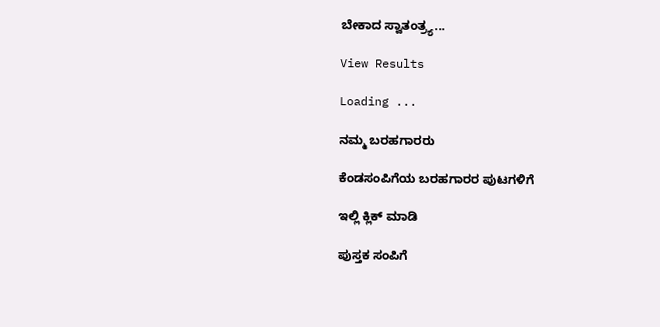ಬೇಕಾದ ಸ್ವಾತಂತ್ರ್ಯ...

View Results

Loading ...

ನಮ್ಮ ಬರಹಗಾರರು

ಕೆಂಡಸಂಪಿಗೆಯ ಬರಹಗಾರರ ಪುಟಗಳಿಗೆ

ಇಲ್ಲಿ ಕ್ಲಿಕ್ ಮಾಡಿ

ಪುಸ್ತಕ ಸಂಪಿಗೆ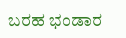ಬರಹ ಭಂಡಾರ